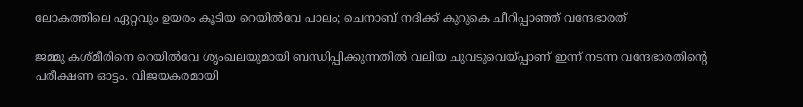ലോകത്തിലെ ഏറ്റവും ഉയരം കൂടിയ റെയിൽവേ പാലം; ചെനാബ് നദിക്ക് കുറുകെ ചീറിപ്പാഞ്ഞ് വന്ദേഭാരത്

ജമ്മു കശ്‌മീരിനെ റെയിൽവേ ശൃംഖലയുമായി ബന്ധിപ്പിക്കുന്നതിൽ വലിയ ചുവടുവെയ്‌പ്പാണ് ഇന്ന് നടന്ന വന്ദേഭാരതിന്റെ പരീക്ഷണ ഓട്ടം. വിജയകരമായി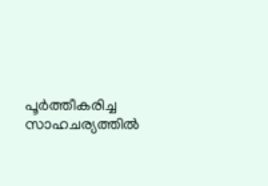പൂർത്തീകരിച്ച സാഹചര്യത്തിൽ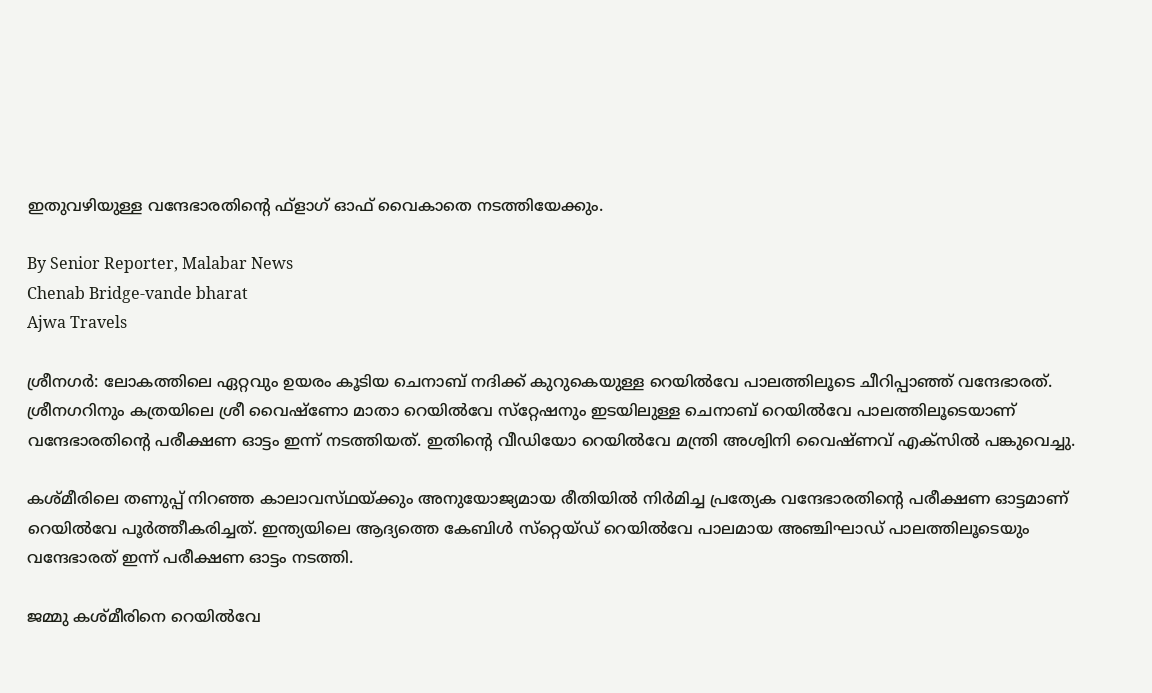ഇതുവഴിയുള്ള വന്ദേഭാരതിന്റെ ഫ്‌ളാഗ്‌ ഓഫ് വൈകാതെ നടത്തിയേക്കും.

By Senior Reporter, Malabar News
Chenab Bridge-vande bharat
Ajwa Travels

ശ്രീനഗർ: ലോകത്തിലെ ഏറ്റവും ഉയരം കൂടിയ ചെനാബ് നദിക്ക് കുറുകെയുള്ള റെയിൽവേ പാലത്തിലൂടെ ചീറിപ്പാഞ്ഞ് വന്ദേഭാരത്. ശ്രീനഗറിനും കത്രയിലെ ശ്രീ വൈഷ്‌ണോ മാതാ റെയിൽവേ സ്‌റ്റേഷനും ഇടയിലുള്ള ചെനാബ് റെയിൽവേ പാലത്തിലൂടെയാണ് വന്ദേഭാരതിന്റെ പരീക്ഷണ ഓട്ടം ഇന്ന് നടത്തിയത്. ഇതിന്റെ വീഡിയോ റെയിൽവേ മന്ത്രി അശ്വിനി വൈഷ്‌ണവ് എക്‌സിൽ പങ്കുവെച്ചു.

കശ്‌മീരിലെ തണുപ്പ് നിറഞ്ഞ കാലാവസ്‌ഥയ്‌ക്കും അനുയോജ്യമായ രീതിയിൽ നിർമിച്ച പ്രത്യേക വന്ദേഭാരതിന്റെ പരീക്ഷണ ഓട്ടമാണ് റെയിൽവേ പൂർത്തീകരിച്ചത്. ഇന്ത്യയിലെ ആദ്യത്തെ കേബിൾ സ്‌റ്റെയ്‌ഡ് റെയിൽവേ പാലമായ അഞ്ചിഘാഡ് പാലത്തിലൂടെയും വന്ദേഭാരത് ഇന്ന് പരീക്ഷണ ഓട്ടം നടത്തി.

ജമ്മു കശ്‌മീരിനെ റെയിൽവേ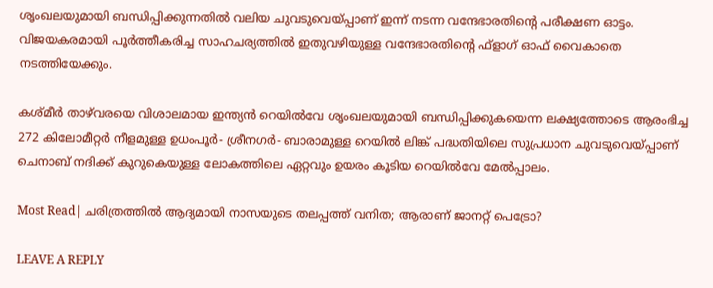ശൃംഖലയുമായി ബന്ധിപ്പിക്കുന്നതിൽ വലിയ ചുവടുവെയ്‌പ്പാണ് ഇന്ന് നടന്ന വന്ദേഭാരതിന്റെ പരീക്ഷണ ഓട്ടം. വിജയകരമായി പൂർത്തീകരിച്ച സാഹചര്യത്തിൽ ഇതുവഴിയുള്ള വന്ദേഭാരതിന്റെ ഫ്‌ളാഗ്‌ ഓഫ് വൈകാതെ നടത്തിയേക്കും.

കശ്‌മീർ താഴ്‌വരയെ വിശാലമായ ഇന്ത്യൻ റെയിൽവേ ശൃംഖലയുമായി ബന്ധിപ്പിക്കുകയെന്ന ലക്ഷ്യത്തോടെ ആരംഭിച്ച 272 കിലോമീറ്റർ നീളമുള്ള ഉധംപൂർ- ശ്രീനഗർ- ബാരാമുള്ള റെയിൽ ലിങ്ക് പദ്ധതിയിലെ സുപ്രധാന ചുവടുവെയ്‌പ്പാണ് ചെനാബ് നദിക്ക് കുറുകെയുള്ള ലോകത്തിലെ ഏറ്റവും ഉയരം കൂടിയ റെയിൽവേ മേൽപ്പാലം.

Most Read| ചരിത്രത്തിൽ ആദ്യമായി നാസയുടെ തലപ്പത്ത് വനിത; ആരാണ് ജാനറ്റ് പെട്രോ?

LEAVE A REPLY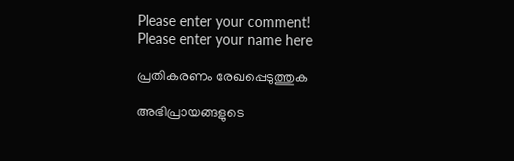Please enter your comment!
Please enter your name here

പ്രതികരണം രേഖപ്പെടുത്തുക

അഭിപ്രായങ്ങളുടെ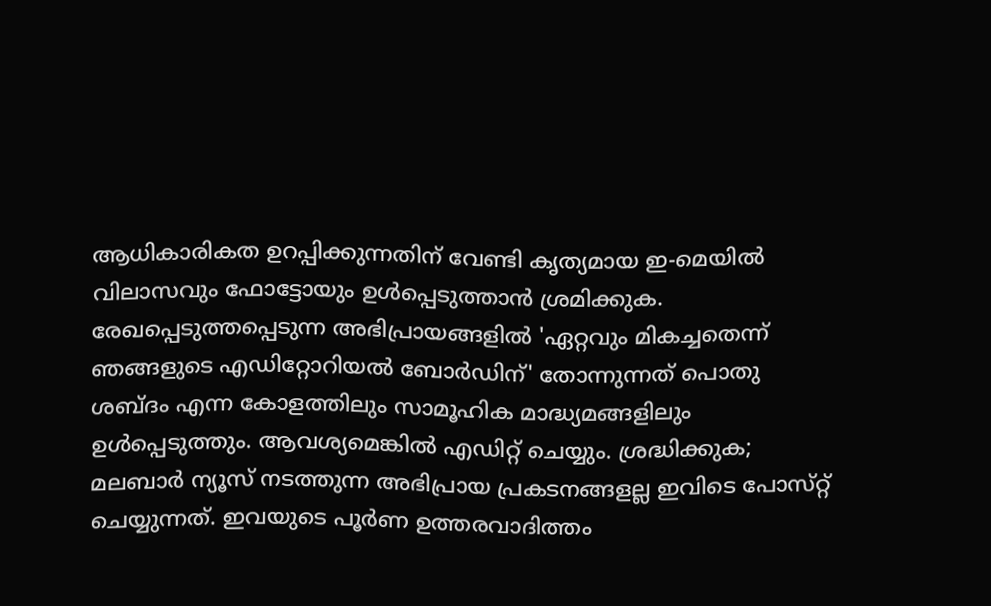ആധികാരികത ഉറപ്പിക്കുന്നതിന് വേണ്ടി കൃത്യമായ ഇ-മെയിൽ വിലാസവും ഫോട്ടോയും ഉൾപ്പെടുത്താൻ ശ്രമിക്കുക. രേഖപ്പെടുത്തപ്പെടുന്ന അഭിപ്രായങ്ങളിൽ 'ഏറ്റവും മികച്ചതെന്ന് ഞങ്ങളുടെ എഡിറ്റോറിയൽ ബോർഡിന്' തോന്നുന്നത് പൊതു ശബ്‌ദം എന്ന കോളത്തിലും സാമൂഹിക മാദ്ധ്യമങ്ങളിലും ഉൾപ്പെടുത്തും. ആവശ്യമെങ്കിൽ എഡിറ്റ് ചെയ്യും. ശ്രദ്ധിക്കുക; മലബാർ ന്യൂസ് നടത്തുന്ന അഭിപ്രായ പ്രകടനങ്ങളല്ല ഇവിടെ പോസ്‌റ്റ് ചെയ്യുന്നത്. ഇവയുടെ പൂർണ ഉത്തരവാദിത്തം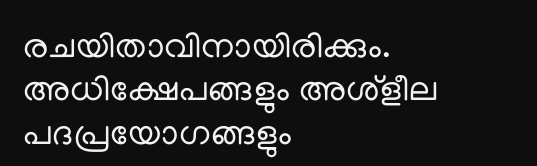രചയിതാവിനായിരിക്കും. അധിക്ഷേപങ്ങളും അശ്‌ളീല പദപ്രയോഗങ്ങളും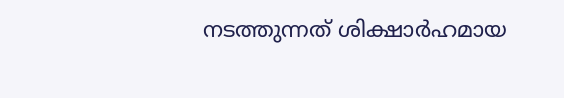നടത്തുന്നത് ശിക്ഷാർഹമായ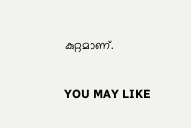കുറ്റമാണ്.

YOU MAY LIKE